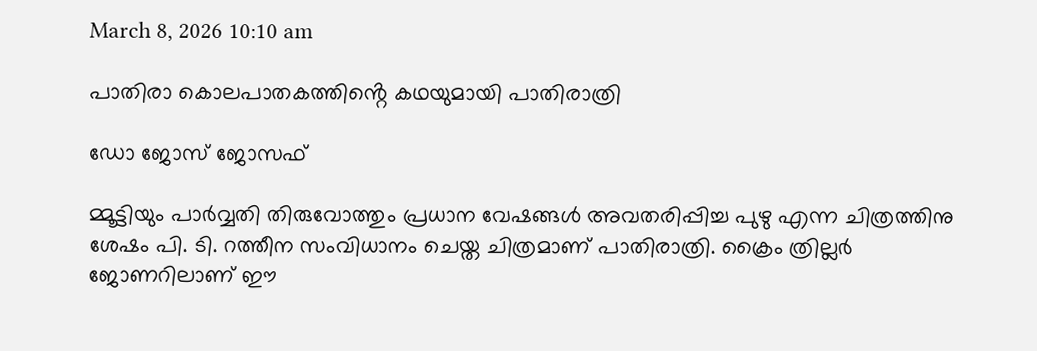March 8, 2026 10:10 am

പാതിരാ കൊലപാതകത്തിൻ്റെ കഥയുമായി പാതിരാത്രി

ഡോ ജോസ് ജോസഫ്

മ്മൂട്ടിയും പാർവ്വതി തിരുവോത്തും പ്രധാന വേഷങ്ങൾ അവതരിപ്പിച്ച പുഴു എന്ന ചിത്രത്തിനു ശേഷം പി. ടി. റത്തീന സംവിധാനം ചെയ്ത ചിത്രമാണ് പാതിരാത്രി. ക്രൈം ത്രില്ലർ ജോണറിലാണ് ഈ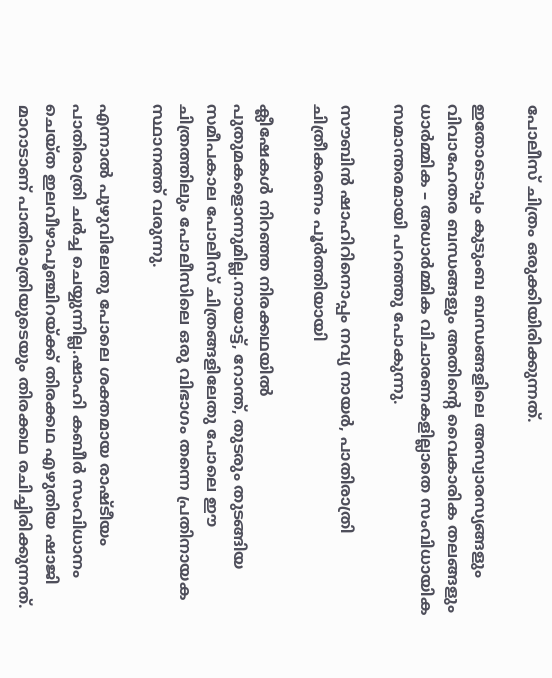പോലീസ് ചിത്രം ഒരുക്കിയിരിക്കുന്നത്.

ഇതോടൊപ്പം കുടുംബ ബന്ധങ്ങളിലെ അസ്വാരസ്യങ്ങളും വിവാഹേതര ബന്ധങ്ങളും അതിൻ്റെ വൈകാരിക തലങ്ങളും ധാർമ്മിക – അധാർമ്മിക വിചാരണകളില്ലാതെ സംവിധായിക സമാന്തരമായി പറഞ്ഞു പോകുന്നു.

സൗബിൻ ഷാഹിറിനൊപ്പം നവ്യ നായർ, പാതിരാത്രി ചിത്രീകരണം പൂർത്തിയായി

ക്ലീഷേകൾ നിറഞ്ഞ നിരക്കഥയിൽ പുതുമകളൊന്നുമില്ല.നായാട്ട്, റോന്ത്, തുടരും തുടങ്ങിയ സമീപകാല പോലീസ് ചിത്രങ്ങളിലേതു പോലെ ഈ ചിത്രത്തിലും പോലീസിലെ ഒരു വിഭാഗം തന്നെ പ്രതിനായക സ്ഥാനത്ത് വരുന്നു.

എന്നാൽ പുഴുവിലേതു പോലെ ശക്തമായ രാഷ്ടീയം പാതിരാത്രി ചർച്ച ചെയ്യുന്നില്ല.ഷാഹി കബീർ സംവിധാനം ചെയ്ത ഇലവീഴാപൂഞ്ചിറയ്ക്ക് തിരക്കഥ എഴുതിയ ഷാജി മാറാടാണ് പാതിരാത്രിയുടെയും തിരക്കഥ രചിച്ചിരിക്കുന്നത്.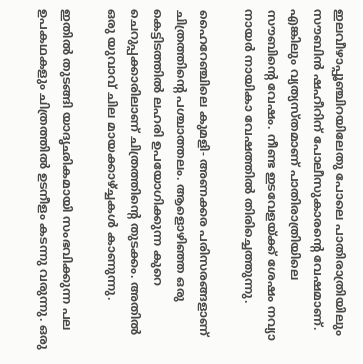ഇലവീഴാപ്പൂഞ്ചിറയിലേതു പോലെ പാതിരാത്രിയിലും സൗബിൻ ഷഹീറിന് പോലീസുകാരൻ്റെ വേഷമാണ്. എങ്കിലും വ്യത്യസ്തമാണ് പാതിരാത്രിയിലെ സൗബിൻ്റെ വേഷം. നീണ്ട ഇടവേളയ്ക്ക് ശേഷം നവ്യാ നായർ നായികാ വേഷത്തിൽ തിരിച്ചെത്തുന്നു.

ഹൈറേഞ്ചിലെ കുമളി- അണക്കര പരിസരങ്ങളാണ് ചിത്രത്തിൻ്റെ പശ്ചാത്തലം. ആളൊഴിഞ്ഞ ഒരു കെട്ടിടത്തിൽ ലഹരി ഉപയോഗിക്കുന്ന കുറെ ചെറുപ്പക്കാരിലാണ് ചിത്രത്തിൻ്റെ തുടക്കം. അതിൽ ഒരു യുവാവ് ചില മായക്കാഴ്ച്ചകൾ കാണുന്നു.

ഇതിൽ തുടങ്ങി യാദൃഛികമായി സംഭവിക്കുന്ന പല ഉപകഥകളും ചിത്രത്തിൽ ഉടനീളം കടന്നു വരുന്നു. ഒരു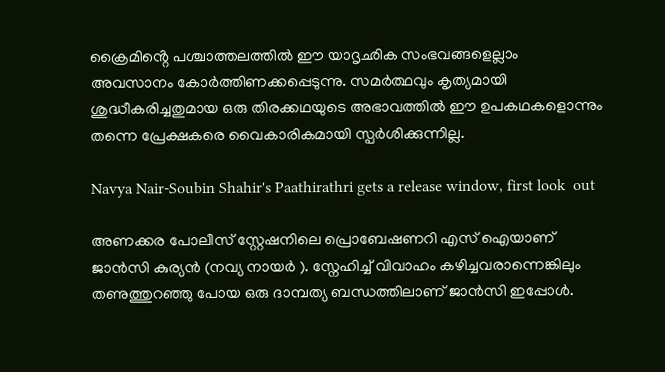ക്രൈമിൻ്റെ പശ്ചാത്തലത്തിൽ ഈ യാദൃഛിക സംഭവങ്ങളെല്ലാം അവസാനം കോർത്തിണക്കപ്പെടുന്നു. സമർത്ഥവും കൃത്യമായി ശുദ്ധീകരിച്ചതുമായ ഒരു തിരക്കഥയുടെ അഭാവത്തിൽ ഈ ഉപകഥകളൊന്നും തന്നെ പ്രേക്ഷകരെ വൈകാരികമായി സ്പർശിക്കുന്നില്ല.

Navya Nair-Soubin Shahir's Paathirathri gets a release window, first look  out

അണക്കര പോലീസ് സ്റ്റേഷനിലെ പ്രൊബേഷണറി എസ് ഐയാണ് ജാൻസി കുര്യൻ (നവ്യ നായർ ). സ്നേഹിച്ച് വിവാഹം കഴിച്ചവരാന്നെങ്കിലും തണുത്തുറഞ്ഞു പോയ ഒരു ദാമ്പത്യ ബന്ധത്തിലാണ് ജാൻസി ഇപ്പോൾ.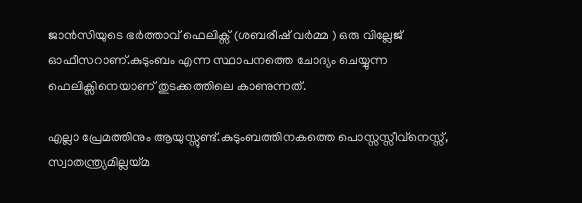ജാൻസിയുടെ ഭർത്താവ് ഫെലിക്സ് (ശബരീഷ് വർമ്മ ) ഒരു വില്ലേജ് ഓഫീസറാണ്.കുടുംബം എന്ന സ്ഥാപനത്തെ ചോദ്യം ചെയ്യുന്ന ഫെലിക്സിനെയാണ് തുടക്കത്തിലെ കാണുന്നത്.

എല്ലാ പ്രേമത്തിനും ആയുസ്സുണ്ട്.കുടുംബത്തിനകത്തെ പൊസ്സസ്സീവ്നെസ്സ്, സ്വാതന്ത്ര്യമില്ലയ്മ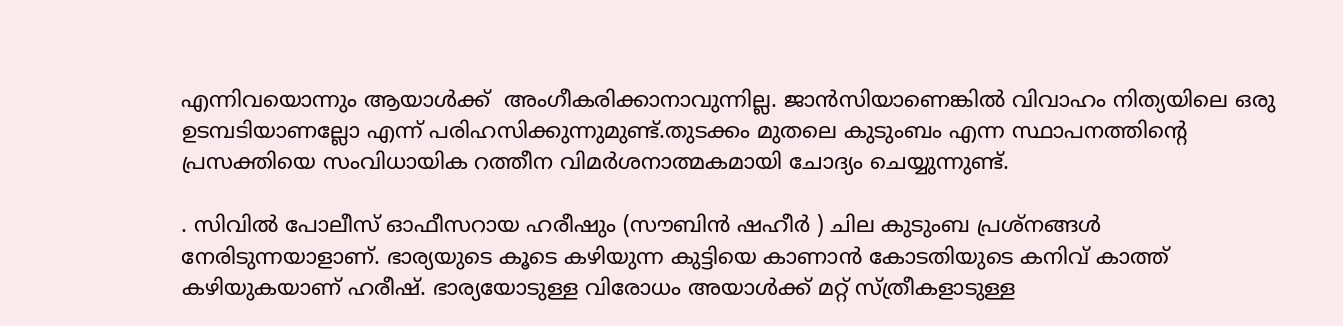എന്നിവയൊന്നും ആയാൾക്ക്  അംഗീകരിക്കാനാവുന്നില്ല. ജാൻസിയാണെങ്കിൽ വിവാഹം നിത്യയിലെ ഒരു ഉടമ്പടിയാണല്ലോ എന്ന് പരിഹസിക്കുന്നുമുണ്ട്.തുടക്കം മുതലെ കുടുംബം എന്ന സ്ഥാപനത്തിൻ്റെ പ്രസക്തിയെ സംവിധായിക റത്തീന വിമർശനാത്മകമായി ചോദ്യം ചെയ്യുന്നുണ്ട്.

. സിവിൽ പോലീസ് ഓഫീസറായ ഹരീഷും (സൗബിൻ ഷഹീർ ) ചില കുടുംബ പ്രശ്നങ്ങൾ നേരിടുന്നയാളാണ്. ഭാര്യയുടെ കൂടെ കഴിയുന്ന കുട്ടിയെ കാണാൻ കോടതിയുടെ കനിവ് കാത്ത് കഴിയുകയാണ് ഹരീഷ്. ഭാര്യയോടുള്ള വിരോധം അയാൾക്ക് മറ്റ് സ്ത്രീകളാടുള്ള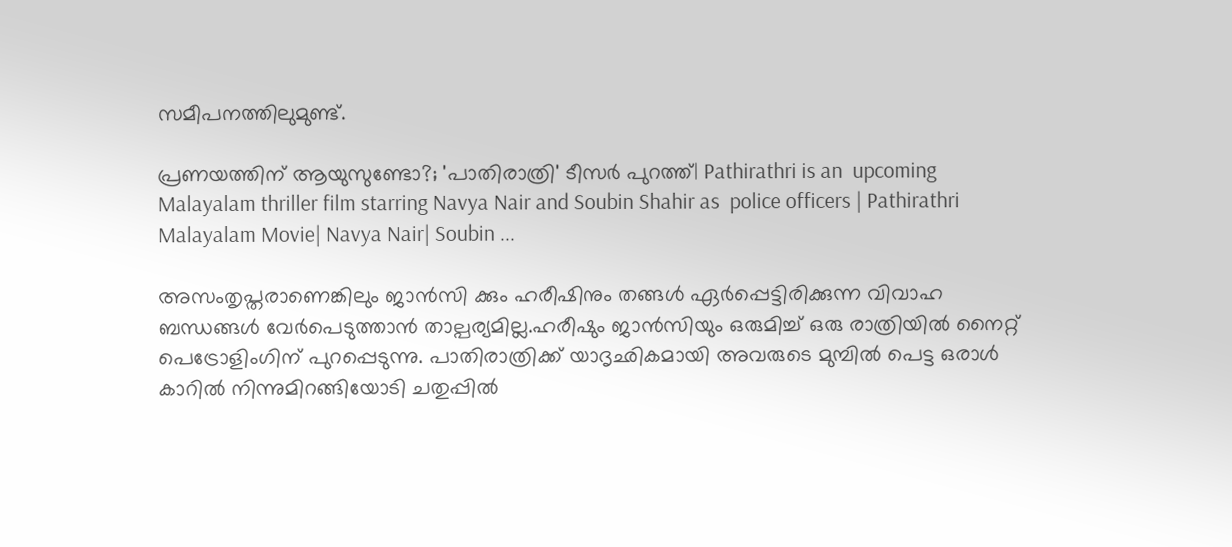സമീപനത്തിലുമുണ്ട്.

പ്രണയത്തിന് ആയുസുണ്ടോ?; 'പാതിരാത്രി' ടീസർ പുറത്ത്| Pathirathri is an  upcoming Malayalam thriller film starring Navya Nair and Soubin Shahir as  police officers | Pathirathri Malayalam Movie| Navya Nair| Soubin ...

അസംതൃപ്തരാണെങ്കിലും ജാൻസി ക്കും ഹരീഷിനും തങ്ങൾ ഏർപ്പെട്ടിരിക്കുന്ന വിവാഹ ബന്ധങ്ങൾ വേർപെടുത്താൻ താല്പര്യമില്ല.ഹരീഷും ജാൻസിയും ഒരുമിച്ച് ഒരു രാത്രിയിൽ നൈറ്റ് പെട്രോളിംഗിന് പുറപ്പെടുന്നു. പാതിരാത്രിക്ക് യാദൃഛികമായി അവരുടെ മുമ്പിൽ പെട്ട ഒരാൾ കാറിൽ നിന്നുമിറങ്ങിയോടി ചതുപ്പിൽ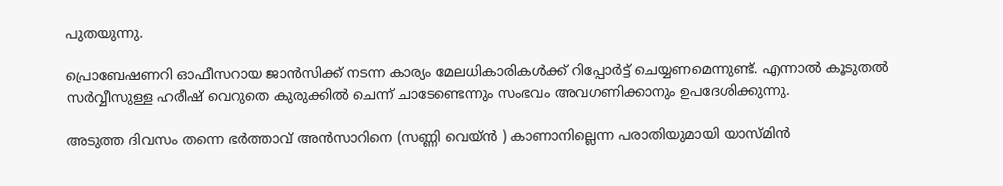പുതയുന്നു.

പ്രൊബേഷണറി ഓഫീസറായ ജാൻസിക്ക് നടന്ന കാര്യം മേലധികാരികൾക്ക് റിപ്പോർട്ട് ചെയ്യണമെന്നുണ്ട്. എന്നാൽ കൂടുതൽ സർവ്വീസുള്ള ഹരീഷ് വെറുതെ കുരുക്കിൽ ചെന്ന് ചാടേണ്ടെന്നും സംഭവം അവഗണിക്കാനും ഉപദേശിക്കുന്നു.

അടുത്ത ദിവസം തന്നെ ഭർത്താവ് അൻസാറിനെ (സണ്ണി വെയ്ൻ ) കാണാനില്ലെന്ന പരാതിയുമായി യാസ്മിൻ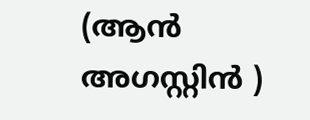(ആൻ അഗസ്റ്റിൻ )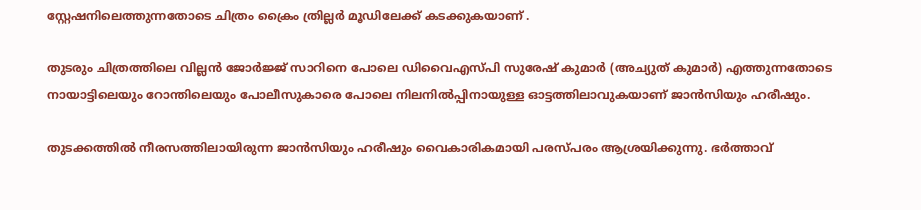സ്റ്റേഷനിലെത്തുന്നതോടെ ചിത്രം ക്രൈം ത്രില്ലർ മൂഡിലേക്ക് കടക്കുകയാണ് .

തുടരും ചിത്രത്തിലെ വില്ലൻ ജോർജ്ജ് സാറിനെ പോലെ ഡിവൈഎസ്പി സുരേഷ് കുമാർ (അച്യുത് കുമാർ) എത്തുന്നതോടെ നായാട്ടിലെയും റോന്തിലെയും പോലീസുകാരെ പോലെ നിലനിൽപ്പിനായുള്ള ഓട്ടത്തിലാവുകയാണ് ജാൻസിയും ഹരീഷും.

തുടക്കത്തിൽ നീരസത്തിലായിരുന്ന ജാൻസിയും ഹരീഷും വൈകാരികമായി പരസ്പരം ആശ്രയിക്കുന്നു. ഭർത്താവ്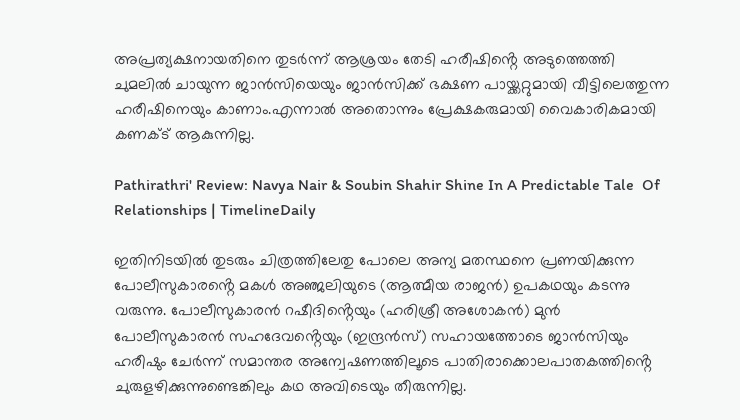അപ്രത്യക്ഷനായതിനെ തുടർന്ന് ആശ്രയം തേടി ഹരീഷിൻ്റെ അടുത്തെത്തി ചുമലിൽ ചായുന്ന ജാൻസിയെയും ജാൻസിക്ക് ഭക്ഷണ പായ്ക്കറ്റുമായി വീട്ടിലെത്തുന്ന ഹരീഷിനെയും കാണാം.എന്നാൽ അതൊന്നും പ്രേക്ഷകരുമായി വൈകാരികമായി കണക്ട് ആകുന്നില്ല.

Pathirathri' Review: Navya Nair & Soubin Shahir Shine In A Predictable Tale  Of Relationships | TimelineDaily

ഇതിനിടയിൽ തുടരും ചിത്രത്തിലേതു പോലെ അന്യ മതസ്ഥനെ പ്രണയിക്കുന്ന പോലീസുകാരൻ്റെ മകൾ അഞ്ജലിയുടെ (ആത്മീയ രാജൻ) ഉപകഥയും കടന്നു വരുന്നു. പോലീസുകാരൻ റഷീദിൻ്റെയും (ഹരിശ്രീ അശോകൻ) മുൻ പോലീസുകാരൻ സഹദേവൻ്റെയും (ഇന്ദ്രൻസ്) സഹായത്തോടെ ജാൻസിയും ഹരീഷും ചേർന്ന് സമാന്തര അന്വേഷണത്തിലൂടെ പാതിരാക്കൊലപാതകത്തിൻ്റെ ചുരുളഴിക്കുന്നുണ്ടെങ്കിലും കഥ അവിടെയും തീരുന്നില്ല.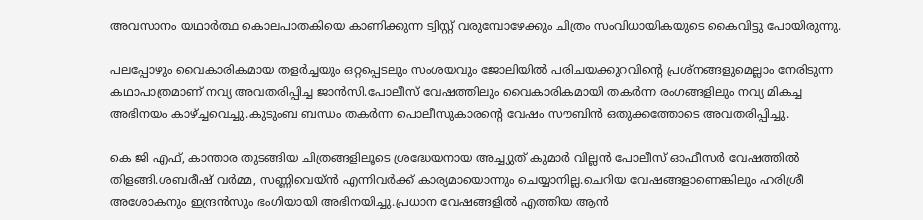അവസാനം യഥാർത്ഥ കൊലപാതകിയെ കാണിക്കുന്ന ട്വിസ്റ്റ് വരുമ്പോഴേക്കും ചിത്രം സംവിധായികയുടെ കൈവിട്ടു പോയിരുന്നു.

പലപ്പോഴും വൈകാരികമായ തളർച്ചയും ഒറ്റപ്പെടലും സംശയവും ജോലിയിൽ പരിചയക്കുറവിൻ്റെ പ്രശ്നങ്ങളുമെല്ലാം നേരിടുന്ന കഥാപാത്രമാണ് നവ്യ അവതരിപ്പിച്ച ജാൻസി.പോലീസ് വേഷത്തിലും വൈകാരികമായി തകർന്ന രംഗങ്ങളിലും നവ്യ മികച്ച അഭിനയം കാഴ്ച്ചവെച്ചു.കുടുംബ ബന്ധം തകർന്ന പൊലീസുകാരൻ്റെ വേഷം സൗബിൻ ഒതുക്കത്തോടെ അവതരിപ്പിച്ചു.

കെ ജി എഫ്, കാന്താര തുടങ്ങിയ ചിത്രങ്ങളിലൂടെ ശ്രദ്ധേയനായ അച്ച്യുത് കുമാർ വില്ലൻ പോലീസ് ഓഫീസർ വേഷത്തിൽ തിളങ്ങി.ശബരീഷ് വർമ്മ, സണ്ണിവെയ്ൻ എന്നിവർക്ക് കാര്യമായൊന്നും ചെയ്യാനില്ല.ചെറിയ വേഷങ്ങളാണെങ്കിലും ഹരിശ്രീ അശോകനും ഇന്ദ്രൻസും ഭംഗിയായി അഭിനയിച്ചു.പ്രധാന വേഷങ്ങളിൽ എത്തിയ ആൻ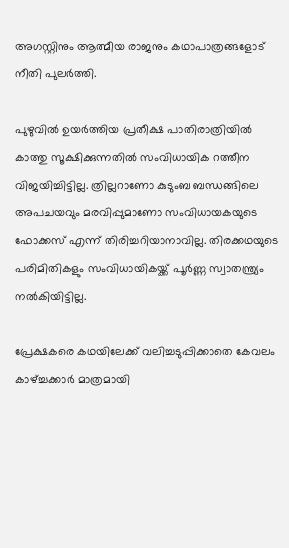അഗസ്റ്റിനും ആത്മീയ രാജനും കഥാപാത്രങ്ങളോട് നീതി പുലർത്തി.

പുഴുവിൽ ഉയർത്തിയ പ്രതീക്ഷ പാതിരാത്രിയിൽ കാത്തു സൂക്ഷിക്കുന്നതിൽ സംവിധായിക റത്തീന വിജയിച്ചിട്ടില്ല. ത്രില്ലറാണോ കുടുംബ ബന്ധങ്ങിലെ അപചയവും മരവിപ്പുമാണോ സംവിധായകയുടെ ഫോക്കസ് എന്ന് തിരിച്ചറിയാനാവില്ല. തിരക്കഥയുടെ പരിമിതികളും സംവിധായികയ്ക്ക് പൂർണ്ണ സ്വാതന്ത്ര്യം നൽകിയിട്ടില്ല.

പ്രേക്ഷകരെ കഥയിലേക്ക് വലിച്ചടുപ്പിക്കാതെ കേവലം കാഴ്ച്ചക്കാർ മാത്രമായി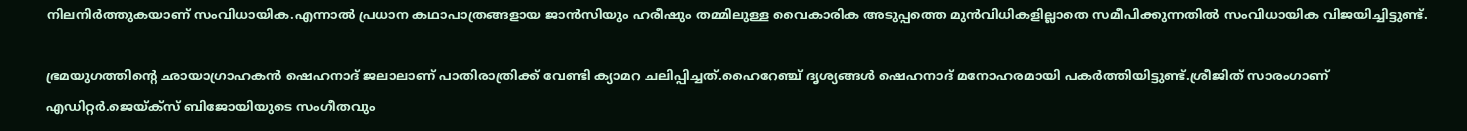നിലനിർത്തുകയാണ് സംവിധായിക.എന്നാൽ പ്രധാന കഥാപാത്രങ്ങളായ ജാൻസിയും ഹരീഷും തമ്മിലുള്ള വൈകാരിക അടുപ്പത്തെ മുൻവിധികളില്ലാതെ സമീപിക്കുന്നതിൽ സംവിധായിക വിജയിച്ചിട്ടുണ്ട്.

ഭ്രമയുഗത്തിൻ്റെ ഛായാഗ്രാഹകൻ ഷെഹനാദ് ജലാലാണ് പാതിരാത്രിക്ക് വേണ്ടി ക്യാമറ ചലിപ്പിച്ചത്.ഹൈറേഞ്ച് ദൃശ്യങ്ങൾ ഷെഹനാദ് മനോഹരമായി പകർത്തിയിട്ടുണ്ട്.ശ്രീജിത് സാരംഗാണ് എഡിറ്റർ.ജെയ്ക്സ് ബിജോയിയുടെ സംഗീതവും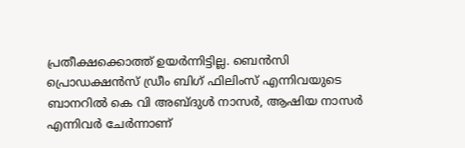പ്രതീക്ഷക്കൊത്ത് ഉയർന്നിട്ടില്ല. ബെൻസി പ്രൊഡക്ഷൻസ് ഡ്രീം ബിഗ് ഫിലിംസ് എന്നിവയുടെ ബാനറിൽ കെ വി അബ്ദുൾ നാസർ, ആഷിയ നാസർ എന്നിവർ ചേർന്നാണ്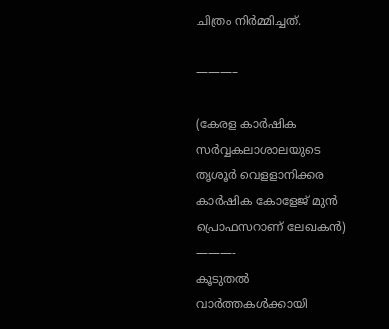ചിത്രം നിർമ്മിച്ചത്.

———–

(കേരള കാർഷിക സർവ്വകലാശാലയുടെ തൃശൂർ വെളളാനിക്കര കാർഷിക കോളേജ് മുൻ പ്രൊഫസറാണ് ലേഖകൻ)
———-
കൂടുതല്‍ വാര്‍ത്തകള്‍ക്കായി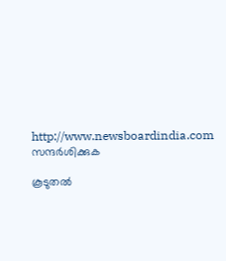http://www.newsboardindia.com
സന്ദര്‍ശിക്കുക

കൂടുതൽ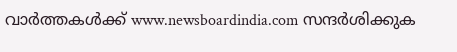വാർത്തകൾക്ക് www.newsboardindia.com സന്ദർശിക്കുക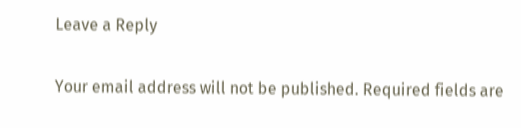Leave a Reply

Your email address will not be published. Required fields are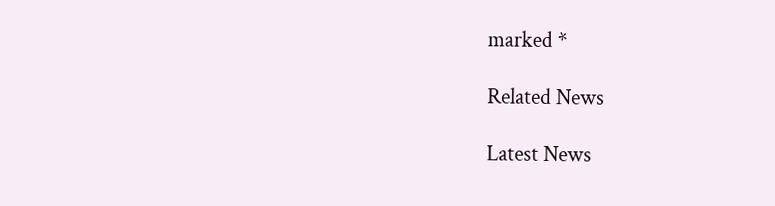marked *

Related News

Latest News